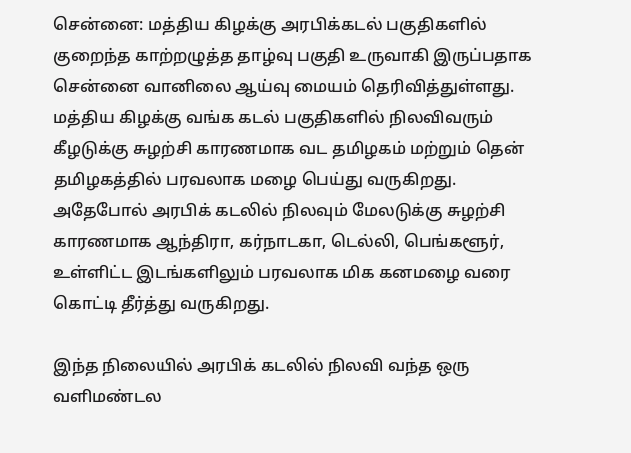சென்னை: மத்திய கிழக்கு அரபிக்கடல் பகுதிகளில் குறைந்த காற்றழுத்த தாழ்வு பகுதி உருவாகி இருப்பதாக சென்னை வானிலை ஆய்வு மையம் தெரிவித்துள்ளது.
மத்திய கிழக்கு வங்க கடல் பகுதிகளில் நிலவிவரும் கீழடுக்கு சுழற்சி காரணமாக வட தமிழகம் மற்றும் தென் தமிழகத்தில் பரவலாக மழை பெய்து வருகிறது. அதேபோல் அரபிக் கடலில் நிலவும் மேலடுக்கு சுழற்சி காரணமாக ஆந்திரா, கர்நாடகா, டெல்லி, பெங்களூர், உள்ளிட்ட இடங்களிலும் பரவலாக மிக கனமழை வரை கொட்டி தீர்த்து வருகிறது.

இந்த நிலையில் அரபிக் கடலில் நிலவி வந்த ஒரு வளிமண்டல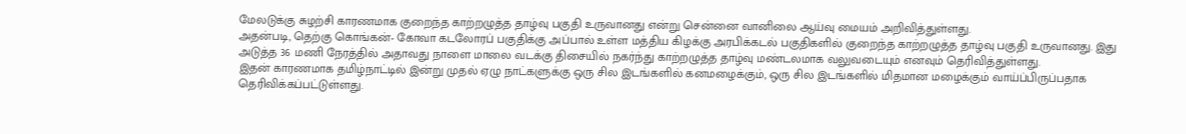மேலடுக்கு சுழற்சி காரணமாக குறைந்த காற்றழுத்த தாழ்வு பகுதி உருவானது என்று சென்னை வானிலை ஆய்வு மையம் அறிவித்துள்ளது.
அதன்படி, தெற்கு கொங்கன்- கோவா கடலோரப் பகுதிக்கு அப்பால் உள்ள மத்திய கிழக்கு அரபிக்கடல் பகுதிகளில் குறைந்த காற்றழுத்த தாழ்வு பகுதி உருவானது. இது அடுத்த 36 மணி நேரத்தில் அதாவது நாளை மாலை வடக்கு திசையில் நகர்ந்து காற்றழுத்த தாழ்வு மண்டலமாக வலுவடையும் எனவும் தெரிவித்துள்ளது.
இதன் காரணமாக தமிழ்நாட்டில் இன்று முதல் ஏழு நாட்களுக்கு ஒரு சில இடங்களில் கனமழைக்கும், ஒரு சில இடங்களில் மிதமான மழைக்கும் வாய்ப்பிருப்பதாக தெரிவிக்கப்பட்டுள்ளது.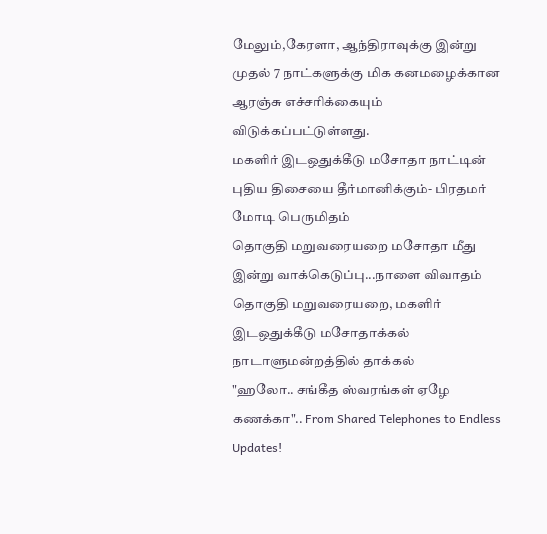மேலும்,கேரளா, ஆந்திராவுக்கு இன்று முதல் 7 நாட்களுக்கு மிக கனமழைக்கான ஆரஞ்சு எச்சரிக்கையும் விடுக்கப்பட்டுள்ளது.
மகளிர் இடஒதுக்கீடு மசோதா நாட்டின் புதிய திசையை தீர்மானிக்கும்- பிரதமர் மோடி பெருமிதம்
தொகுதி மறுவரையறை மசோதா மீது இன்று வாக்கெடுப்பு...நாளை விவாதம்
தொகுதி மறுவரையறை, மகளிர் இடஒதுக்கீடு மசோதாக்கல் நாடாளுமன்றத்தில் தாக்கல்
"ஹலோ.. சங்கீத ஸ்வரங்கள் ஏழே கணக்கா".. From Shared Telephones to Endless Updates!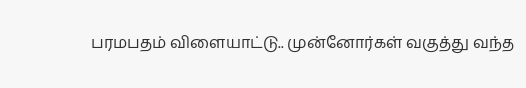பரமபதம் விளையாட்டு.. முன்னோர்கள் வகுத்து வந்த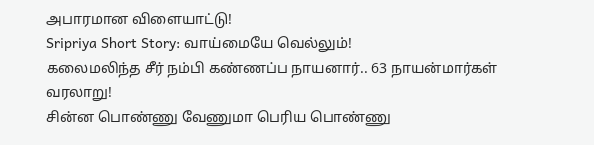அபாரமான விளையாட்டு!
Sripriya Short Story: வாய்மையே வெல்லும்!
கலைமலிந்த சீர் நம்பி கண்ணப்ப நாயனார்.. 63 நாயன்மார்கள் வரலாறு!
சின்ன பொண்ணு வேணுமா பெரிய பொண்ணு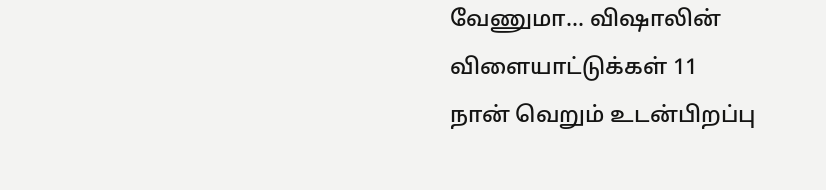வேணுமா... விஷாலின் விளையாட்டுக்கள் 11
நான் வெறும் உடன்பிறப்பு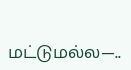மட்டுமல்ல—..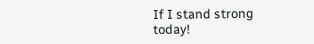If I stand strong today!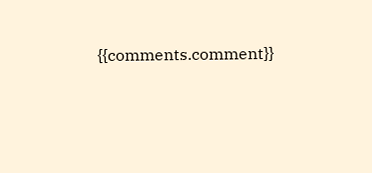{{comments.comment}}